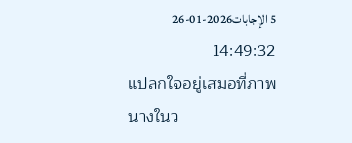5 الإجابات2026-01-26 14:49:32
แปลกใจอยู่เสมอที่ภาพนางในว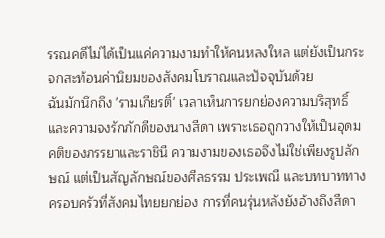รรณคดีไม่ได้เป็นแค่ความงามทำให้คนหลงใหล แต่ยังเป็นกระจกสะท้อนค่านิยมของสังคมโบราณและปัจจุบันด้วย
ฉันมักนึกถึง 'รามเกียรติ์' เวลาเห็นการยกย่องความบริสุทธิ์และความจงรักภักดีของนางสีดา เพราะเธอถูกวางให้เป็นอุดมคติของภรรยาและราชินี ความงามของเธอจึงไม่ใช่เพียงรูปลักษณ์ แต่เป็นสัญลักษณ์ของศีลธรรม ประเพณี และบทบาททางครอบครัวที่สังคมไทยยกย่อง การที่คนรุ่นหลังยังอ้างถึงสีดา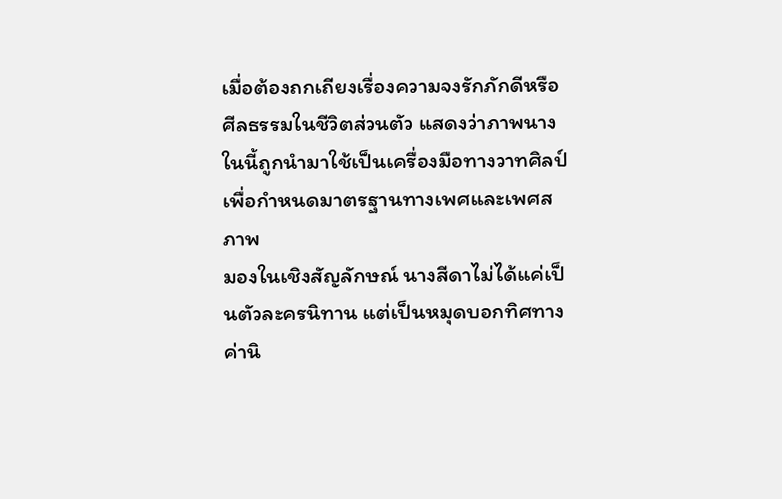เมื่อต้องถกเถียงเรื่องความจงรักภักดีหรือศีลธรรมในชีวิตส่วนตัว แสดงว่าภาพนางในนี้ถูกนำมาใช้เป็นเครื่องมือทางวาทศิลป์เพื่อกำหนดมาตรฐานทางเพศและเพศสภาพ
มองในเชิงสัญลักษณ์ นางสีดาไม่ได้แค่เป็นตัวละครนิทาน แต่เป็นหมุดบอกทิศทางค่านิ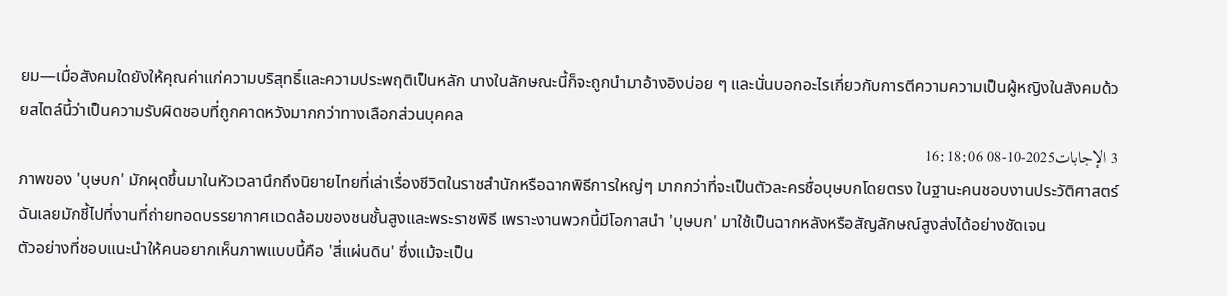ยม—เมื่อสังคมใดยังให้คุณค่าแก่ความบริสุทธิ์และความประพฤติเป็นหลัก นางในลักษณะนี้ก็จะถูกนำมาอ้างอิงบ่อย ๆ และนั่นบอกอะไรเกี่ยวกับการตีความความเป็นผู้หญิงในสังคมด้วยสไตล์นี้ว่าเป็นความรับผิดชอบที่ถูกคาดหวังมากกว่าทางเลือกส่วนบุคคล
3 الإجابات2025-10-08 16:18:06
ภาพของ 'บุษบก' มักผุดขึ้นมาในหัวเวลานึกถึงนิยายไทยที่เล่าเรื่องชีวิตในราชสำนักหรือฉากพิธีการใหญ่ๆ มากกว่าที่จะเป็นตัวละครชื่อบุษบกโดยตรง ในฐานะคนชอบงานประวัติศาสตร์ฉันเลยมักชี้ไปที่งานที่ถ่ายทอดบรรยากาศแวดล้อมของชนชั้นสูงและพระราชพิธี เพราะงานพวกนี้มีโอกาสนำ 'บุษบก' มาใช้เป็นฉากหลังหรือสัญลักษณ์สูงส่งได้อย่างชัดเจน
ตัวอย่างที่ชอบแนะนำให้คนอยากเห็นภาพแบบนี้คือ 'สี่แผ่นดิน' ซึ่งแม้จะเป็น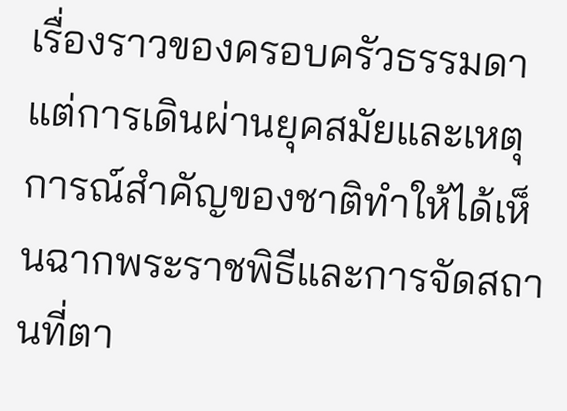เรื่องราวของครอบครัวธรรมดา แต่การเดินผ่านยุคสมัยและเหตุการณ์สำคัญของชาติทำให้ได้เห็นฉากพระราชพิธีและการจัดสถานที่ตา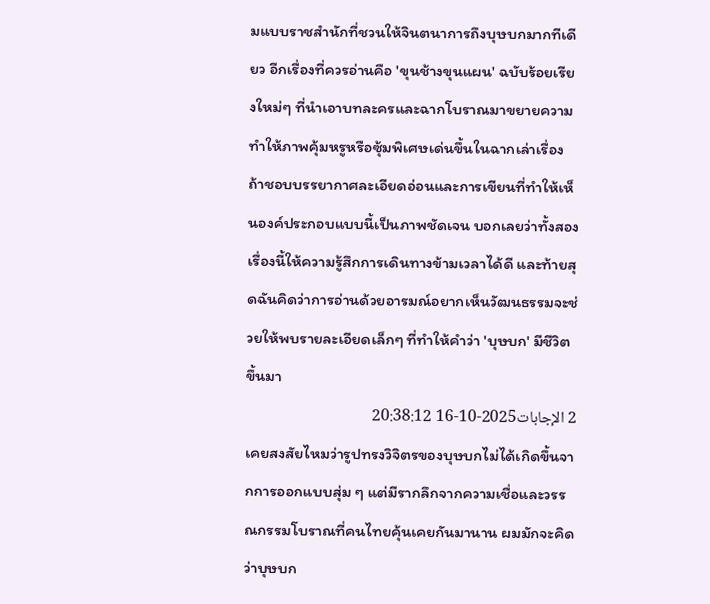มแบบราชสำนักที่ชวนให้จินตนาการถึงบุษบกมากทีเดียว อีกเรื่องที่ควรอ่านคือ 'ขุนช้างขุนแผน' ฉบับร้อยเรียงใหม่ๆ ที่นำเอาบทละครและฉากโบราณมาขยายความ ทำให้ภาพคุ้มหรูหรือซุ้มพิเศษเด่นขึ้นในฉากเล่าเรื่อง
ถ้าชอบบรรยากาศละเอียดอ่อนและการเขียนที่ทำให้เห็นองค์ประกอบแบบนี้เป็นภาพชัดเจน บอกเลยว่าทั้งสองเรื่องนี้ให้ความรู้สึกการเดินทางข้ามเวลาได้ดี และท้ายสุดฉันคิดว่าการอ่านด้วยอารมณ์อยากเห็นวัฒนธรรมจะช่วยให้พบรายละเอียดเล็กๆ ที่ทำให้คำว่า 'บุษบก' มีชีวิตขึ้นมา
2 الإجابات2025-10-16 20:38:12
เคยสงสัยไหมว่ารูปทรงวิจิตรของบุษบกไม่ได้เกิดขึ้นจากการออกแบบสุ่ม ๆ แต่มีรากลึกจากความเชื่อและวรรณกรรมโบราณที่คนไทยคุ้นเคยกันมานาน ผมมักจะคิดว่าบุษบก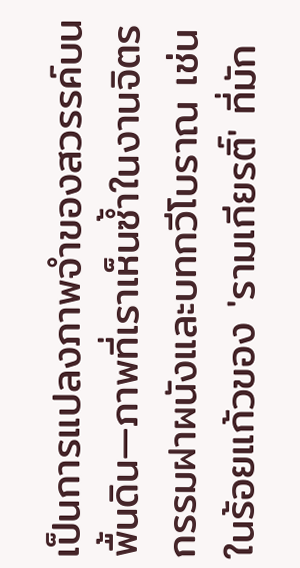เป็นการแปลงภาพจำของสวรรค์บนพื้นดิน—ภาพที่เราเห็นซ้ำในงานจิตรกรรมฝาผนังและบทกวีโบราณ เช่นในร้อยแก้วของ 'รามเกียรติ์' ที่มัก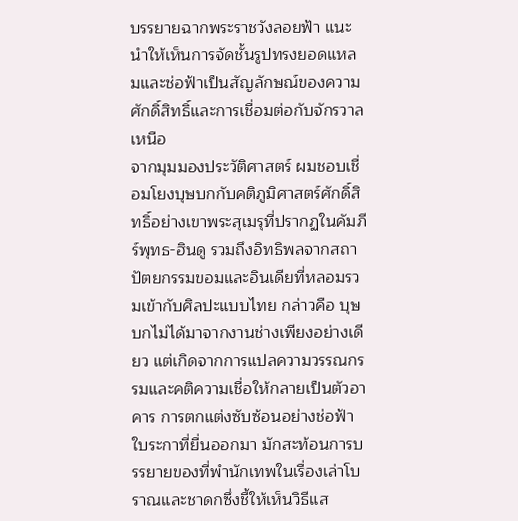บรรยายฉากพระราชวังลอยฟ้า แนะนำให้เห็นการจัดชั้นรูปทรงยอดแหลมและช่อฟ้าเป็นสัญลักษณ์ของความศักดิ์สิทธิ์และการเชื่อมต่อกับจักรวาลเหนือ
จากมุมมองประวัติศาสตร์ ผมชอบเชื่อมโยงบุษบกกับคติภูมิศาสตร์ศักดิ์สิทธิ์อย่างเขาพระสุเมรุที่ปรากฏในคัมภีร์พุทธ-ฮินดู รวมถึงอิทธิพลจากสถาปัตยกรรมขอมและอินเดียที่หลอมรวมเข้ากับศิลปะแบบไทย กล่าวคือ บุษบกไม่ได้มาจากงานช่างเพียงอย่างเดียว แต่เกิดจากการแปลความวรรณกรรมและคติความเชื่อให้กลายเป็นตัวอาคาร การตกแต่งซับซ้อนอย่างช่อฟ้า ใบระกาที่ยื่นออกมา มักสะท้อนการบรรยายของที่พำนักเทพในเรื่องเล่าโบราณและชาดกซึ่งชี้ให้เห็นวิธีแส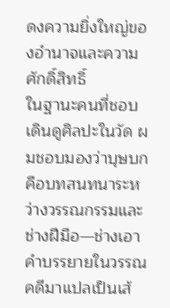ดงความยิ่งใหญ่ของอำนาจและความศักดิ์สิทธิ์
ในฐานะคนที่ชอบเดินดูศิลปะในวัด ผมชอบมองว่าบุษบกคือบทสนทนาระหว่างวรรณกรรมและช่างฝีมือ—ช่างเอาคำบรรยายในวรรณคดีมาแปลเป็นเส้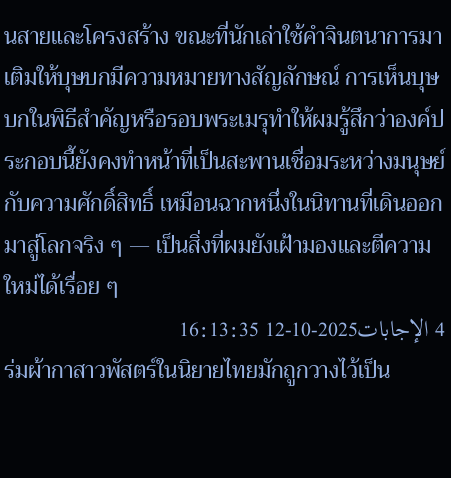นสายและโครงสร้าง ขณะที่นักเล่าใช้คำจินตนาการมาเติมให้บุษบกมีความหมายทางสัญลักษณ์ การเห็นบุษบกในพิธีสำคัญหรือรอบพระเมรุทำให้ผมรู้สึกว่าองค์ประกอบนี้ยังคงทำหน้าที่เป็นสะพานเชื่อมระหว่างมนุษย์กับความศักดิ์สิทธิ์ เหมือนฉากหนึ่งในนิทานที่เดินออกมาสู่โลกจริง ๆ — เป็นสิ่งที่ผมยังเฝ้ามองและตีความใหม่ได้เรื่อย ๆ
4 الإجابات2025-10-12 16:13:35
ร่มผ้ากาสาวพัสตร์ในนิยายไทยมักถูกวางไว้เป็น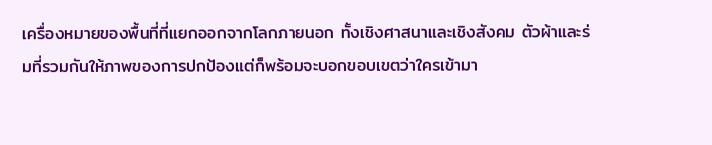เครื่องหมายของพื้นที่ที่แยกออกจากโลกภายนอก ทั้งเชิงศาสนาและเชิงสังคม ตัวผ้าและร่มที่รวมกันให้ภาพของการปกป้องแต่ก็พร้อมจะบอกขอบเขตว่าใครเข้ามา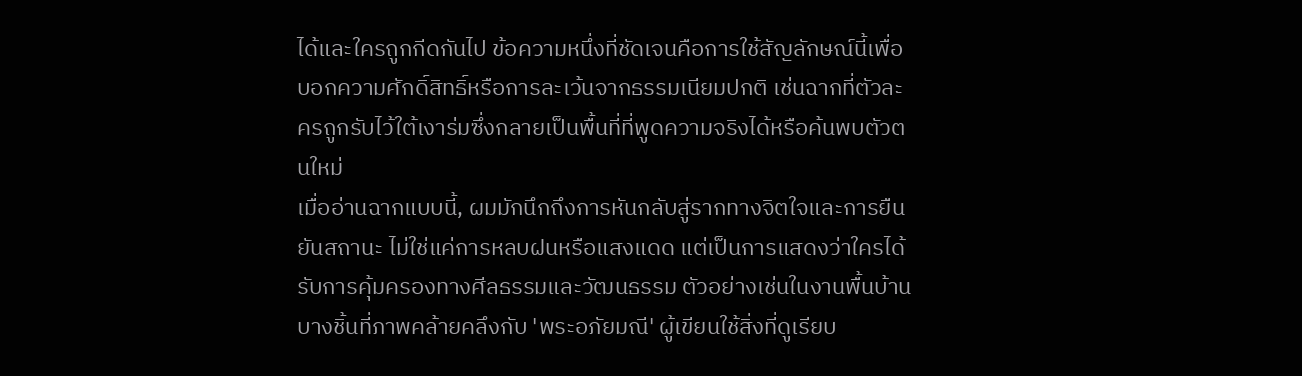ได้และใครถูกกีดกันไป ข้อความหนึ่งที่ชัดเจนคือการใช้สัญลักษณ์นี้เพื่อบอกความศักดิ์สิทธิ์หรือการละเว้นจากธรรมเนียมปกติ เช่นฉากที่ตัวละครถูกรับไว้ใต้เงาร่มซึ่งกลายเป็นพื้นที่ที่พูดความจริงได้หรือค้นพบตัวตนใหม่
เมื่ออ่านฉากแบบนี้, ผมมักนึกถึงการหันกลับสู่รากทางจิตใจและการยืนยันสถานะ ไม่ใช่แค่การหลบฝนหรือแสงแดด แต่เป็นการแสดงว่าใครได้รับการคุ้มครองทางศีลธรรมและวัฒนธรรม ตัวอย่างเช่นในงานพื้นบ้านบางชิ้นที่ภาพคล้ายคลึงกับ 'พระอภัยมณี' ผู้เขียนใช้สิ่งที่ดูเรียบ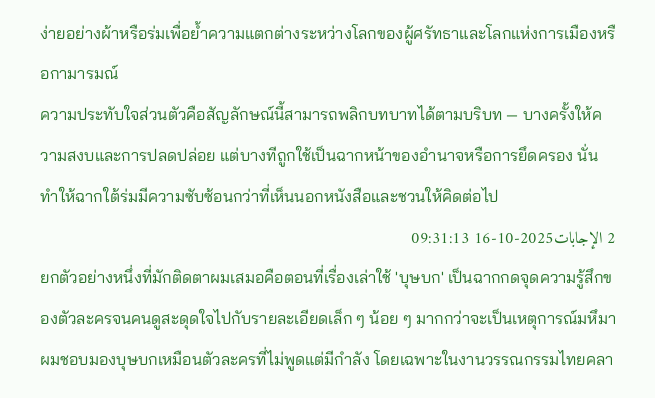ง่ายอย่างผ้าหรือร่มเพื่อย้ำความแตกต่างระหว่างโลกของผู้ศรัทธาและโลกแห่งการเมืองหรือกามารมณ์
ความประทับใจส่วนตัวคือสัญลักษณ์นี้สามารถพลิกบทบาทได้ตามบริบท — บางครั้งให้ความสงบและการปลดปล่อย แต่บางทีถูกใช้เป็นฉากหน้าของอำนาจหรือการยึดครอง นั่นทำให้ฉากใต้ร่มมีความซับซ้อนกว่าที่เห็นนอกหนังสือและชวนให้คิดต่อไป
2 الإجابات2025-10-16 09:31:13
ยกตัวอย่างหนึ่งที่มักติดตาผมเสมอคือตอนที่เรื่องเล่าใช้ 'บุษบก' เป็นฉากกดจุดความรู้สึกของตัวละครจนคนดูสะดุดใจไปกับรายละเอียดเล็ก ๆ น้อย ๆ มากกว่าจะเป็นเหตุการณ์มหึมา
ผมชอบมองบุษบกเหมือนตัวละครที่ไม่พูดแต่มีกำลัง โดยเฉพาะในงานวรรณกรรมไทยคลา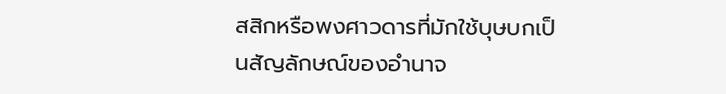สสิกหรือพงศาวดารที่มักใช้บุษบกเป็นสัญลักษณ์ของอำนาจ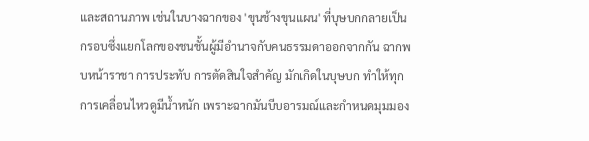และสถานภาพ เช่นในบางฉากของ 'ขุนช้างขุนแผน' ที่บุษบกกลายเป็นกรอบซึ่งแยกโลกของชนชั้นผู้มีอำนาจกับคนธรรมดาออกจากกัน ฉากพบหน้าราชา การประทับ การตัดสินใจสำคัญ มักเกิดในบุษบก ทำให้ทุกการเคลื่อนไหวดูมีน้ำหนัก เพราะฉากมันบีบอารมณ์และกำหนดมุมมอง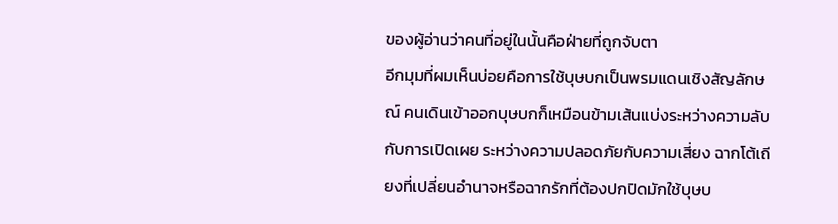ของผู้อ่านว่าคนที่อยู่ในนั้นคือฝ่ายที่ถูกจับตา
อีกมุมที่ผมเห็นบ่อยคือการใช้บุษบกเป็นพรมแดนเชิงสัญลักษณ์ คนเดินเข้าออกบุษบกก็เหมือนข้ามเส้นแบ่งระหว่างความลับกับการเปิดเผย ระหว่างความปลอดภัยกับความเสี่ยง ฉากโต้เถียงที่เปลี่ยนอำนาจหรือฉากรักที่ต้องปกปิดมักใช้บุษบ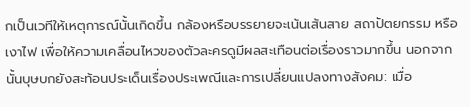กเป็นเวทีให้เหตุการณ์นั้นเกิดขึ้น กล้องหรือบรรยายจะเน้นเส้นสาย สถาปัตยกรรม หรือเงาไฟ เพื่อให้ความเคลื่อนไหวของตัวละครดูมีผลสะเทือนต่อเรื่องราวมากขึ้น นอกจากนั้นบุษบกยังสะท้อนประเด็นเรื่องประเพณีและการเปลี่ยนแปลงทางสังคม: เมื่อ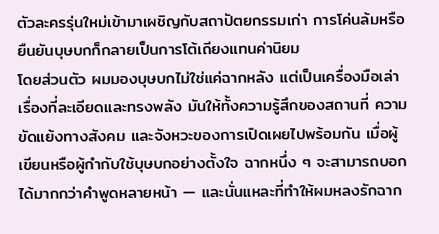ตัวละครรุ่นใหม่เข้ามาเผชิญกับสถาปัตยกรรมเก่า การโค่นล้มหรือยืนยันบุษบกก็กลายเป็นการโต้เถียงแทนค่านิยม
โดยส่วนตัว ผมมองบุษบกไม่ใช่แค่ฉากหลัง แต่เป็นเครื่องมือเล่าเรื่องที่ละเอียดและทรงพลัง มันให้ทั้งความรู้สึกของสถานที่ ความขัดแย้งทางสังคม และจังหวะของการเปิดเผยไปพร้อมกัน เมื่อผู้เขียนหรือผู้กำกับใช้บุษบกอย่างตั้งใจ ฉากหนึ่ง ๆ จะสามารถบอกได้มากกว่าคำพูดหลายหน้า — และนั่นแหละที่ทำให้ผมหลงรักฉาก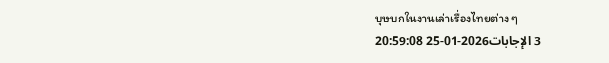บุษบกในงานเล่าเรื่องไทยต่าง ๆ
3 الإجابات2026-01-25 20:59:08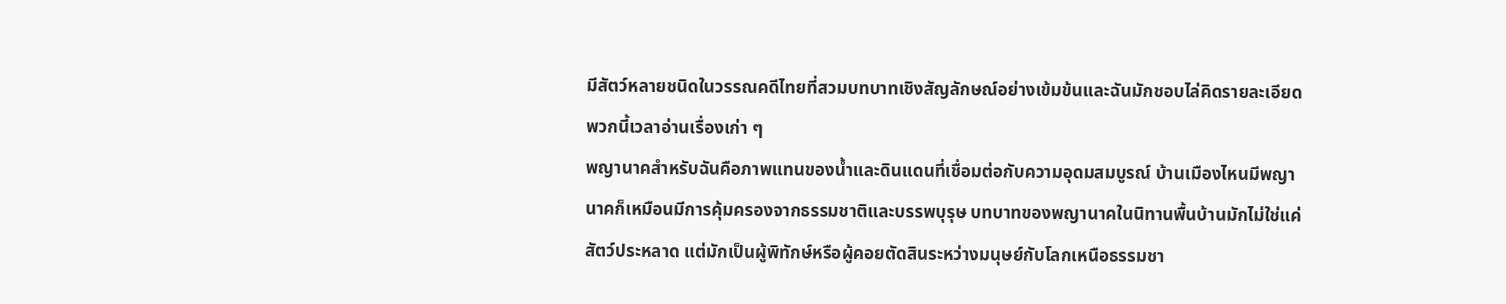มีสัตว์หลายชนิดในวรรณคดีไทยที่สวมบทบาทเชิงสัญลักษณ์อย่างเข้มข้นและฉันมักชอบไล่คิดรายละเอียดพวกนี้เวลาอ่านเรื่องเก่า ๆ
พญานาคสำหรับฉันคือภาพแทนของน้ำและดินแดนที่เชื่อมต่อกับความอุดมสมบูรณ์ บ้านเมืองไหนมีพญานาคก็เหมือนมีการคุ้มครองจากธรรมชาติและบรรพบุรุษ บทบาทของพญานาคในนิทานพื้นบ้านมักไม่ใช่แค่สัตว์ประหลาด แต่มักเป็นผู้พิทักษ์หรือผู้คอยตัดสินระหว่างมนุษย์กับโลกเหนือธรรมชา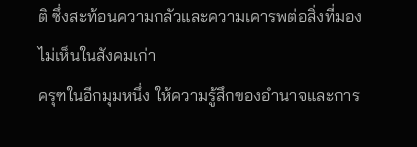ติ ซึ่งสะท้อนความกลัวและความเคารพต่อสิ่งที่มองไม่เห็นในสังคมเก่า
ครุฑในอีกมุมหนึ่ง ให้ความรู้สึกของอำนาจและการ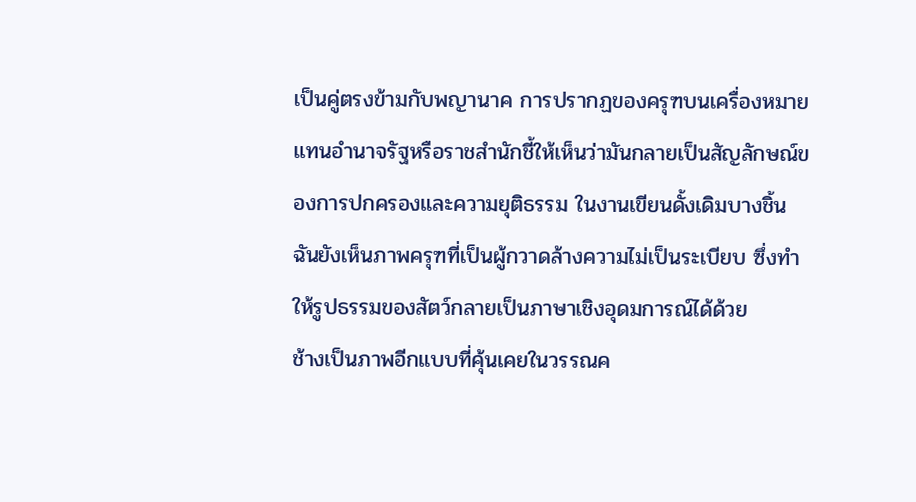เป็นคู่ตรงข้ามกับพญานาค การปรากฏของครุฑบนเครื่องหมายแทนอำนาจรัฐหรือราชสำนักชี้ให้เห็นว่ามันกลายเป็นสัญลักษณ์ของการปกครองและความยุติธรรม ในงานเขียนดั้งเดิมบางชิ้น ฉันยังเห็นภาพครุฑที่เป็นผู้กวาดล้างความไม่เป็นระเบียบ ซึ่งทำให้รูปธรรมของสัตว์กลายเป็นภาษาเชิงอุดมการณ์ได้ด้วย
ช้างเป็นภาพอีกแบบที่คุ้นเคยในวรรณค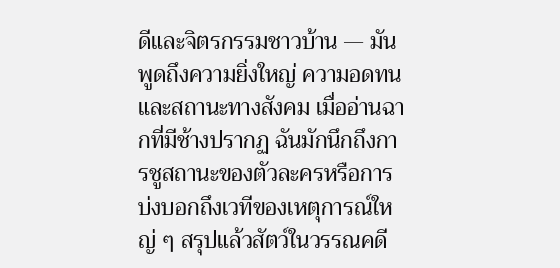ดีและจิตรกรรมชาวบ้าน — มันพูดถึงความยิ่งใหญ่ ความอดทน และสถานะทางสังคม เมื่ออ่านฉากที่มีช้างปรากฏ ฉันมักนึกถึงการชูสถานะของตัวละครหรือการบ่งบอกถึงเวทีของเหตุการณ์ใหญ่ ๆ สรุปแล้วสัตว์ในวรรณคดี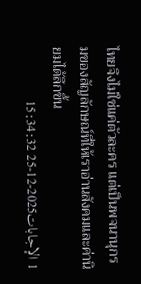ไทยจึงไม่ใช่แค่ตัวละคร แต่เป็นพจนานุกรมของสัญลักษณ์ที่ให้เราอ่านสังคมและค่านิยมได้ลึกขึ้น
1 الإجابات2025-12-25 15:34:32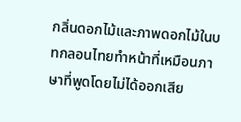กลิ่นดอกไม้และภาพดอกไม้ในบทกลอนไทยทำหน้าที่เหมือนภาษาที่พูดโดยไม่ได้ออกเสีย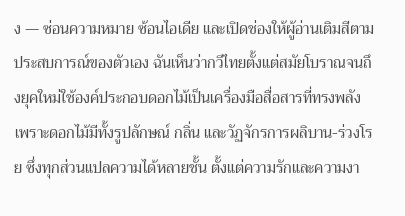ง — ซ่อนความหมาย ซ้อนไอเดีย และเปิดช่องให้ผู้อ่านเติมสีตามประสบการณ์ของตัวเอง ฉันเห็นว่ากวีไทยตั้งแต่สมัยโบราณจนถึงยุคใหม่ใช้องค์ประกอบดอกไม้เป็นเครื่องมือสื่อสารที่ทรงพลัง เพราะดอกไม้มีทั้งรูปลักษณ์ กลิ่น และวัฏจักรการผลิบาน-ร่วงโรย ซึ่งทุกส่วนแปลความได้หลายชั้น ตั้งแต่ความรักและความงา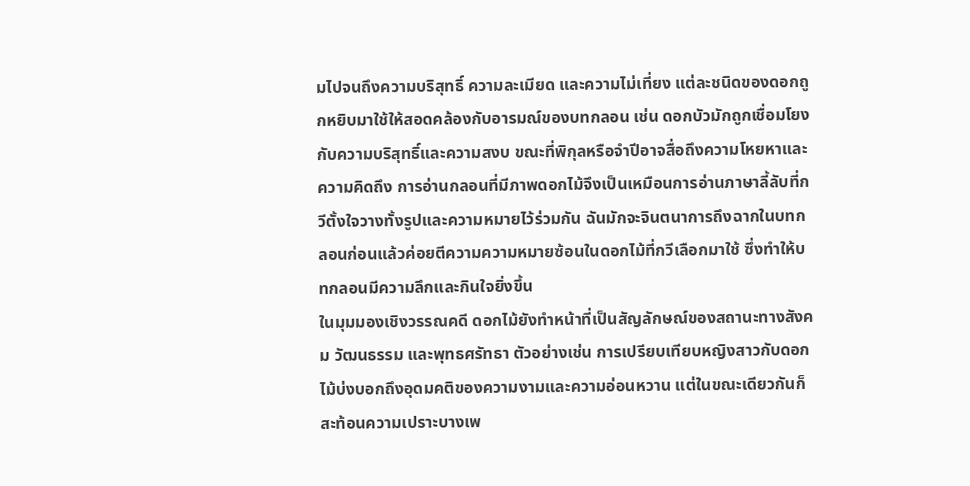มไปจนถึงความบริสุทธิ์ ความละเมียด และความไม่เที่ยง แต่ละชนิดของดอกถูกหยิบมาใช้ให้สอดคล้องกับอารมณ์ของบทกลอน เช่น ดอกบัวมักถูกเชื่อมโยงกับความบริสุทธิ์และความสงบ ขณะที่พิกุลหรือจำปีอาจสื่อถึงความโหยหาและความคิดถึง การอ่านกลอนที่มีภาพดอกไม้จึงเป็นเหมือนการอ่านภาษาลี้ลับที่กวีตั้งใจวางทั้งรูปและความหมายไว้ร่วมกัน ฉันมักจะจินตนาการถึงฉากในบทกลอนก่อนแล้วค่อยตีความความหมายซ้อนในดอกไม้ที่กวีเลือกมาใช้ ซึ่งทำให้บทกลอนมีความลึกและกินใจยิ่งขึ้น
ในมุมมองเชิงวรรณคดี ดอกไม้ยังทำหน้าที่เป็นสัญลักษณ์ของสถานะทางสังคม วัฒนธรรม และพุทธศรัทธา ตัวอย่างเช่น การเปรียบเทียบหญิงสาวกับดอกไม้บ่งบอกถึงอุดมคติของความงามและความอ่อนหวาน แต่ในขณะเดียวกันก็สะท้อนความเปราะบางเพ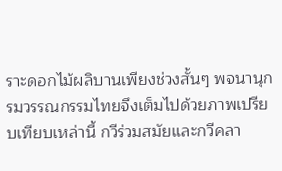ราะดอกไม้ผลิบานเพียงช่วงสั้นๆ พจนานุกรมวรรณกรรมไทยจึงเต็มไปด้วยภาพเปรียบเทียบเหล่านี้ กวีร่วมสมัยและกวีคลา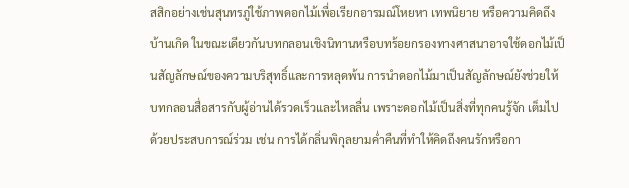สสิกอย่างเช่นสุนทรภู่ใช้ภาพดอกไม้เพื่อเรียกอารมณ์โหยหา เทพนิยาย หรือความคิดถึงบ้านเกิด ในขณะเดียวกันบทกลอนเชิงนิทานหรือบทร้อยกรองทางศาสนาอาจใช้ดอกไม้เป็นสัญลักษณ์ของความบริสุทธิ์และการหลุดพ้น การนำดอกไม้มาเป็นสัญลักษณ์ยังช่วยให้บทกลอนสื่อสารกับผู้อ่านได้รวดเร็วและไหลลื่น เพราะดอกไม้เป็นสิ่งที่ทุกคนรู้จัก เต็มไปด้วยประสบการณ์ร่วม เช่น การได้กลิ่นพิกุลยามค่ำคืนที่ทำให้คิดถึงคนรักหรือกา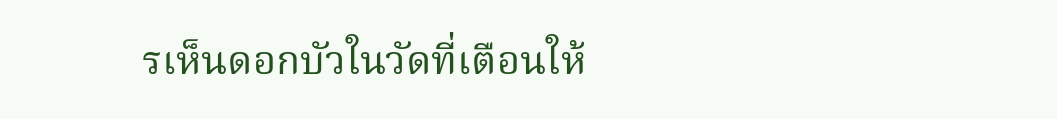รเห็นดอกบัวในวัดที่เตือนให้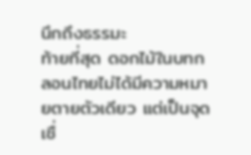นึกถึงธรรมะ
ท้ายที่สุด ดอกไม้ในบทกลอนไทยไม่ได้มีความหมายตายตัวเดียว แต่เป็นจุดเชื่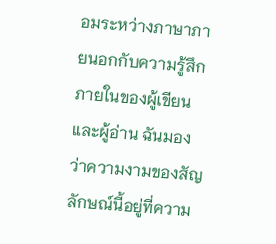อมระหว่างภาษาภายนอกกับความรู้สึกภายในของผู้เขียนและผู้อ่าน ฉันมองว่าความงามของสัญลักษณ์นี้อยู่ที่ความ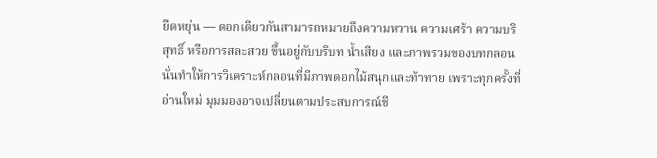ยืดหยุ่น — ดอกเดียวกันสามารถหมายถึงความหวาน ความเศร้า ความบริสุทธิ์ หรือการสละสวย ขึ้นอยู่กับบริบท น้ำเสียง และภาพรวมของบทกลอน นั่นทำให้การวิเคราะห์กลอนที่มีภาพดอกไม้สนุกและท้าทาย เพราะทุกครั้งที่อ่านใหม่ มุมมองอาจเปลี่ยนตามประสบการณ์ชี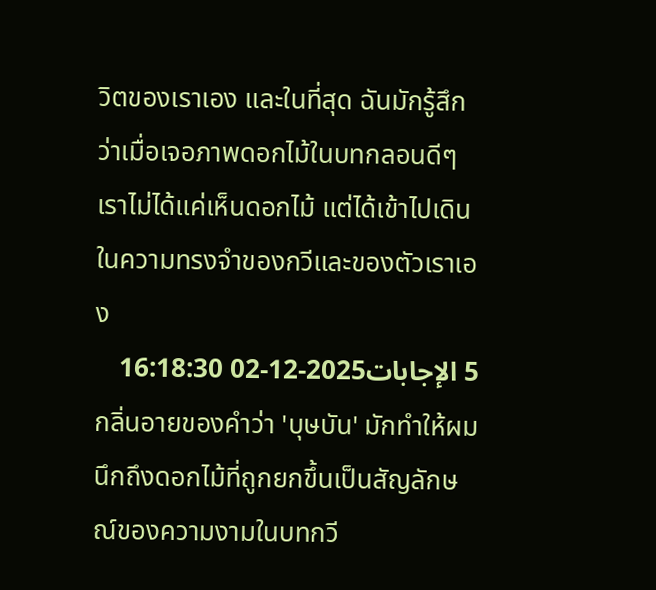วิตของเราเอง และในที่สุด ฉันมักรู้สึกว่าเมื่อเจอภาพดอกไม้ในบทกลอนดีๆ เราไม่ได้แค่เห็นดอกไม้ แต่ได้เข้าไปเดินในความทรงจำของกวีและของตัวเราเอง
5 الإجابات2025-12-02 16:18:30
กลิ่นอายของคำว่า 'บุษบัน' มักทำให้ผมนึกถึงดอกไม้ที่ถูกยกขึ้นเป็นสัญลักษณ์ของความงามในบทกวี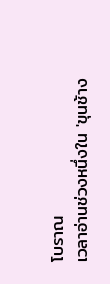โบราณ
เวลาอ่านช่วงหนึ่งใน 'ขุนช้าง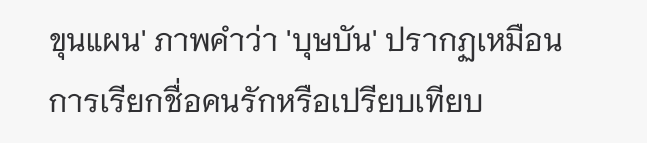ขุนแผน' ภาพคำว่า 'บุษบัน' ปรากฏเหมือนการเรียกชื่อคนรักหรือเปรียบเทียบ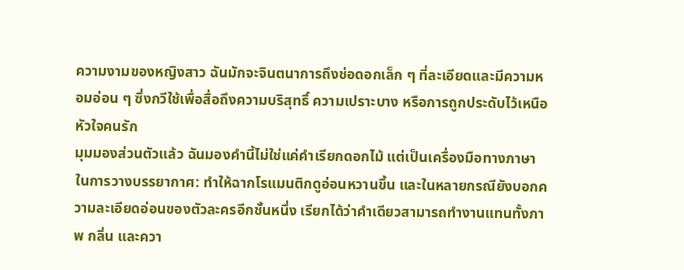ความงามของหญิงสาว ฉันมักจะจินตนาการถึงช่อดอกเล็ก ๆ ที่ละเอียดและมีความหอมอ่อน ๆ ซึ่งกวีใช้เพื่อสื่อถึงความบริสุทธิ์ ความเปราะบาง หรือการถูกประดับไว้เหนือหัวใจคนรัก
มุมมองส่วนตัวแล้ว ฉันมองคำนี้ไม่ใช่แค่คำเรียกดอกไม้ แต่เป็นเครื่องมือทางภาษาในการวางบรรยากาศ: ทำให้ฉากโรแมนติกดูอ่อนหวานขึ้น และในหลายกรณียังบอกความละเอียดอ่อนของตัวละครอีกชั้นหนึ่ง เรียกได้ว่าคำเดียวสามารถทำงานแทนทั้งภาพ กลิ่น และควา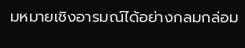มหมายเชิงอารมณ์ได้อย่างกลมกล่อม